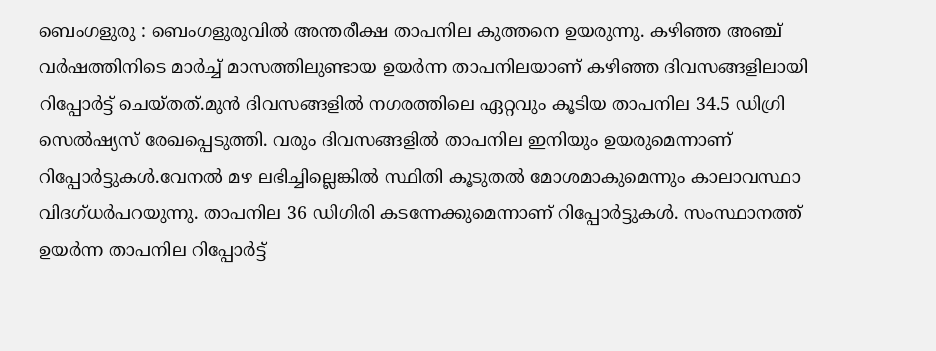ബെംഗളുരു : ബെംഗളുരുവിൽ അന്തരീക്ഷ താപനില കുത്തനെ ഉയരുന്നു. കഴിഞ്ഞ അഞ്ച് വർഷത്തിനിടെ മാർച്ച് മാസത്തിലുണ്ടായ ഉയർന്ന താപനിലയാണ് കഴിഞ്ഞ ദിവസങ്ങളിലായി റിപ്പോർട്ട് ചെയ്തത്.മുൻ ദിവസങ്ങളിൽ നഗരത്തിലെ ഏറ്റവും കൂടിയ താപനില 34.5 ഡിഗ്രി സെൽഷ്യസ് രേഖപ്പെടുത്തി. വരും ദിവസങ്ങളിൽ താപനില ഇനിയും ഉയരുമെന്നാണ് റിപ്പോർട്ടുകൾ.വേനൽ മഴ ലഭിച്ചില്ലെങ്കിൽ സ്ഥിതി കൂടുതൽ മോശമാകുമെന്നും കാലാവസ്ഥാ വിദഗ്ധർപറയുന്നു. താപനില 36 ഡിഗിരി കടന്നേക്കുമെന്നാണ് റിപ്പോർട്ടുകൾ. സംസ്ഥാനത്ത് ഉയർന്ന താപനില റിപ്പോർട്ട്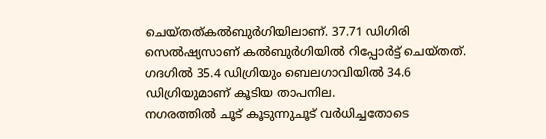ചെയ്തത്കൽബുർഗിയിലാണ്. 37.71 ഡിഗിരി സെൽഷ്യസാണ് കൽബുർഗിയിൽ റിപ്പോർട്ട് ചെയ്തത്. ഗദഗിൽ 35.4 ഡിഗ്രിയും ബെലഗാവിയിൽ 34.6 ഡിഗ്രിയുമാണ് കൂടിയ താപനില.
നഗരത്തിൽ ചൂട് കൂടുന്നുചൂട് വർധിച്ചതോടെ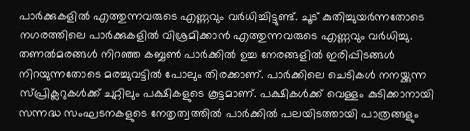പാർക്കുകളിൽ എത്തുന്നവരുടെ എണ്ണവും വർധിച്ചിട്ടുണ്ട്. ചൂട് കുതിച്ചുയർന്നതോടെ നഗരത്തിലെ പാർക്കുകളിൽ വിശ്രമിക്കാൻ എത്തുന്നവരുടെ എണ്ണവും വർധിച്ചു. തണൽമരങ്ങൾ നിറഞ്ഞ കബ്ബൺ പാർക്കിൽ ഉച്ച നേരങ്ങളിൽ ഇരിപ്പിടങ്ങൾ നിറയുന്നതോടെ മരച്ചുവട്ടിൽ പോലും തിരക്കാണ്. പാർക്കിലെ ചെടികൾ നനയ്ക്കുന്ന സ്പ്രിക്ലറുകൾക്ക് ചുറ്റിലും പക്ഷികളുടെ കൂട്ടമാണ്. പക്ഷികൾക്ക് വെള്ളം കുടിക്കാനായി സന്നദ്ധ സംഘടനകളുടെ നേതൃത്വത്തിൽ പാർക്കിൽ പലയിടത്തായി പാത്രങ്ങളും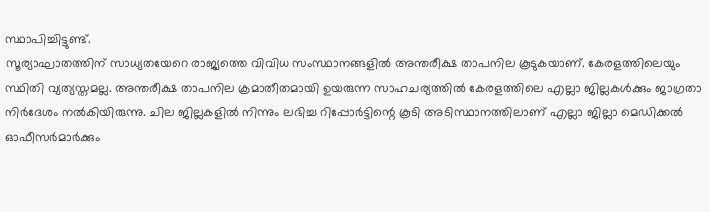സ്ഥാപിച്ചിട്ടുണ്ട്.
സൂര്യാഘാതത്തിന് സാധ്യതയേറെ രാജ്യത്തെ വിവിധ സംസ്ഥാനങ്ങളിൽ അന്തരീക്ഷ താപനില കൂടുകയാണ്. കേരളത്തിലെയും സ്ഥിതി വ്യത്യസ്തമല്ല. അന്തരീക്ഷ താപനില ക്രമാതീതമായി ഉയരുന്ന സാഹചര്യത്തിൽ കേരളത്തിലെ എല്ലാ ജില്ലകൾക്കും ജാഗ്രതാ നിർദേശം നൽകിയിരുന്നു. ചില ജില്ലകളിൽ നിന്നും ലഭിച്ച റിപ്പോർട്ടിന്റെ കൂടി അടിസ്ഥാനത്തിലാണ് എല്ലാ ജില്ലാ മെഡിക്കൽ ഓഫീസർമാർക്കും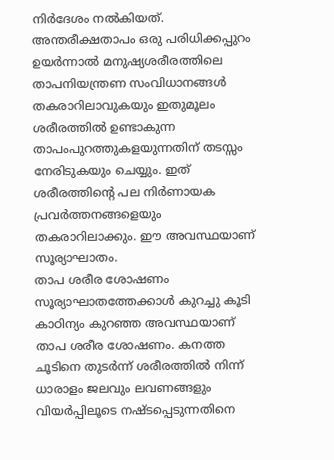നിർദേശം നൽകിയത്. അന്തരീക്ഷതാപം ഒരു പരിധിക്കപ്പുറം ഉയർന്നാൽ മനുഷ്യശരീരത്തിലെ താപനിയന്ത്രണ സംവിധാനങ്ങൾ തകരാറിലാവുകയും ഇതുമൂലം ശരീരത്തിൽ ഉണ്ടാകുന്ന താപംപുറത്തുകളയുന്നതിന് തടസ്സം നേരിടുകയും ചെയ്യും. ഇത് ശരീരത്തിന്റെ പല നിർണായക പ്രവർത്തനങ്ങളെയും തകരാറിലാക്കും. ഈ അവസ്ഥയാണ് സൂര്യാഘാതം.
താപ ശരീര ശോഷണം സൂര്യാഘാതത്തേക്കാൾ കുറച്ചു കൂടി കാഠിന്യം കുറഞ്ഞ അവസ്ഥയാണ് താപ ശരീര ശോഷണം. കനത്ത ചൂടിനെ തുടർന്ന് ശരീരത്തിൽ നിന്ന് ധാരാളം ജലവും ലവണങ്ങളും വിയർപ്പിലൂടെ നഷ്ടപ്പെടുന്നതിനെ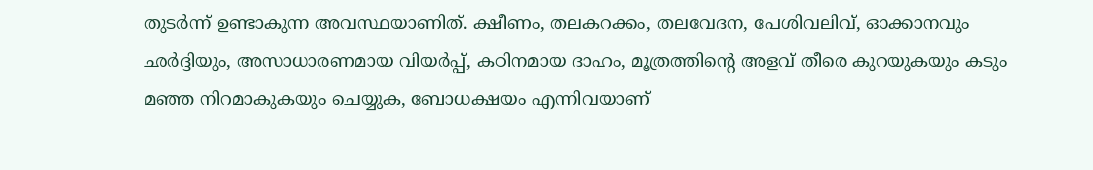തുടർന്ന് ഉണ്ടാകുന്ന അവസ്ഥയാണിത്. ക്ഷീണം, തലകറക്കം, തലവേദന, പേശിവലിവ്, ഓക്കാനവും ഛർദ്ദിയും, അസാധാരണമായ വിയർപ്പ്, കഠിനമായ ദാഹം, മൂത്രത്തിന്റെ അളവ് തീരെ കുറയുകയും കടും മഞ്ഞ നിറമാകുകയും ചെയ്യുക, ബോധക്ഷയം എന്നിവയാണ്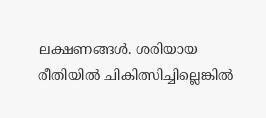ലക്ഷണങ്ങൾ. ശരിയായ രീതിയിൽ ചികിത്സിച്ചില്ലെങ്കിൽ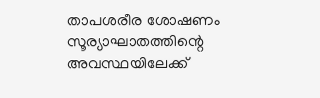താപശരീര ശോഷണം സൂര്യാഘാതത്തിന്റെ അവസ്ഥയിലേക്ക്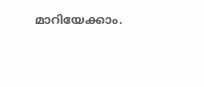മാറിയേക്കാം.